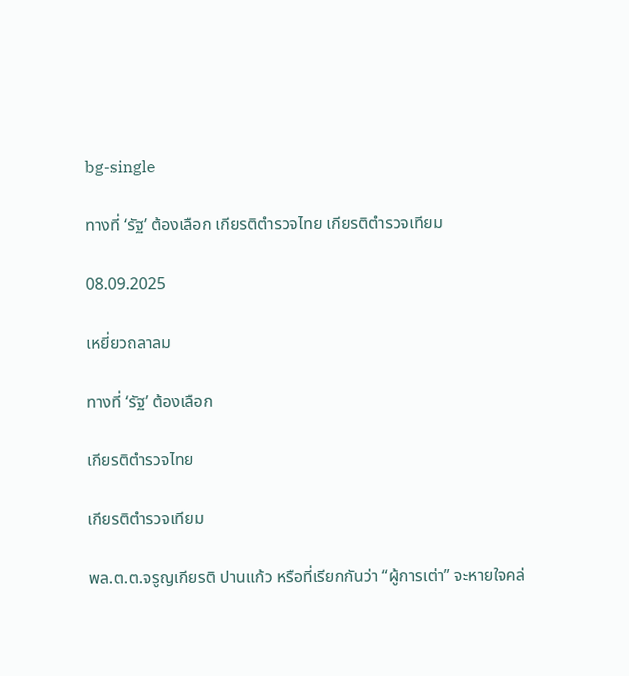bg-single

ทางที่ ‘รัฐ’ ต้องเลือก เกียรติตำรวจไทย เกียรติตำรวจเทียม

08.09.2025

เหยี่ยวถลาลม

ทางที่ ‘รัฐ’ ต้องเลือก

เกียรติตำรวจไทย

เกียรติตำรวจเทียม

พล.ต.ต.จรูญเกียรติ ปานแก้ว หรือที่เรียกกันว่า “ผู้การเต่า” จะหายใจคล่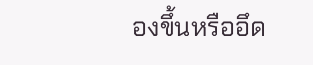องขึ้นหรืออึด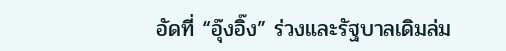อัดที่ “อุ๊งอิ๊ง” ร่วงและรัฐบาลเดิมล่ม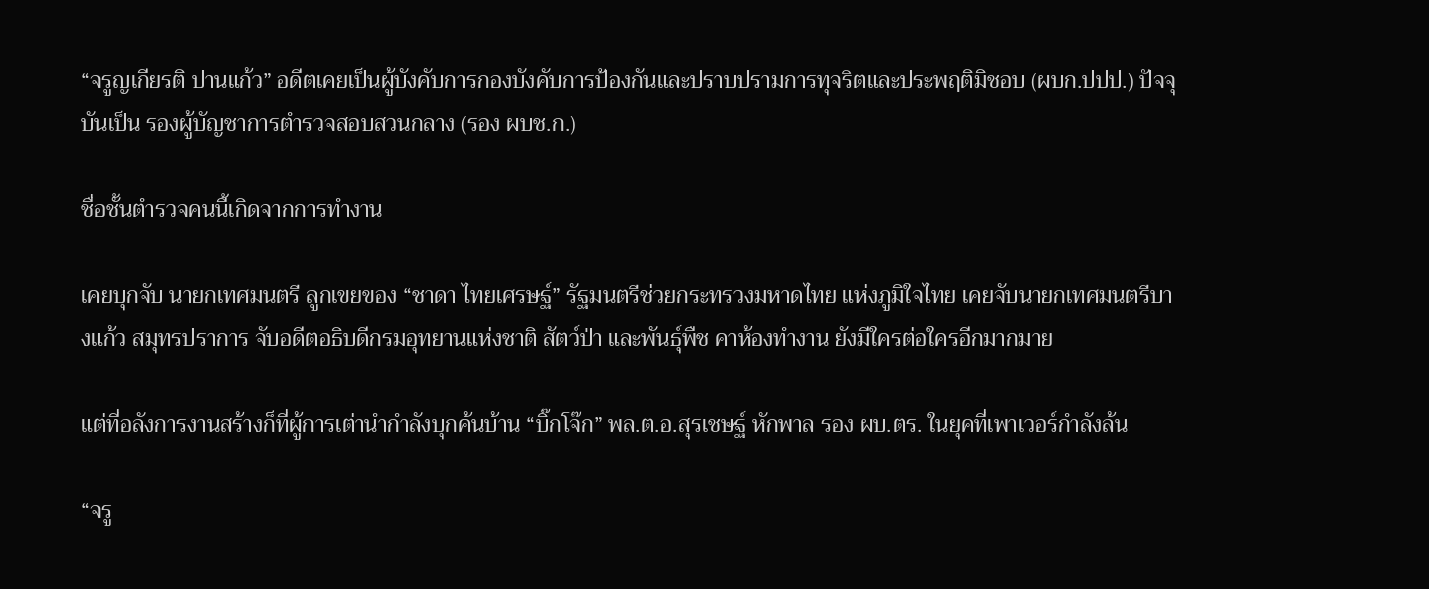“จรูญเกียรติ ปานแก้ว” อดีตเคยเป็นผู้บังคับการกองบังคับการป้องกันและปราบปรามการทุจริตและประพฤติมิชอบ (ผบก.ปปป.) ปัจจุบันเป็น รองผู้บัญชาการตำรวจสอบสวนกลาง (รอง ผบช.ก.)

ชื่อชั้นตำรวจคนนี้เกิดจากการทำงาน

เคยบุกจับ นายกเทศมนตรี ลูกเขยของ “ชาดา ไทยเศรษฐ์” รัฐมนตรีช่วยกระทรวงมหาดไทย แห่งภูมิใจไทย เคยจับนายกเทศมนตรีบางแก้ว สมุทรปราการ จับอดีตอธิบดีกรมอุทยานแห่งชาติ สัตว์ป่า และพันธุ์พืช คาห้องทำงาน ยังมีใครต่อใครอีกมากมาย

แต่ที่อลังการงานสร้างก็ที่ผู้การเต่านำกำลังบุกค้นบ้าน “บิ๊กโจ๊ก” พล.ต.อ.สุรเชษฐ์ หักพาล รอง ผบ.ตร. ในยุคที่เพาเวอร์กำลังล้น

“จรู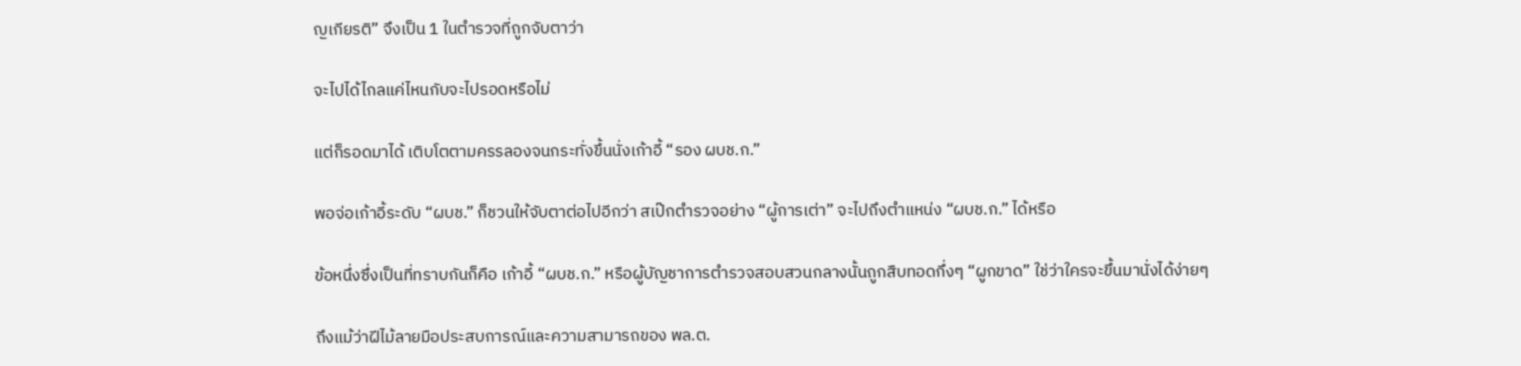ญเกียรติ” จึงเป็น 1 ในตำรวจที่ถูกจับตาว่า

จะไปได้ไกลแค่ไหนกับจะไปรอดหรือไม่

แต่ก็รอดมาได้ เติบโตตามครรลองจนกระทั่งขึ้นนั่งเก้าอี้ “รอง ผบช.ก.”

พอจ่อเก้าอี้ระดับ “ผบช.” ก็ชวนให้จับตาต่อไปอีกว่า สเป๊กตำรวจอย่าง “ผู้การเต่า” จะไปถึงตำแหน่ง “ผบช.ก.” ได้หรือ

ข้อหนึ่งซึ่งเป็นที่ทราบกันก็คือ เก้าอี้ “ผบช.ก.” หรือผู้บัญชาการตำรวจสอบสวนกลางนั้นถูกสืบทอดกึ่งๆ “ผูกขาด” ใช่ว่าใครจะขึ้นมานั่งได้ง่ายๆ

ถึงแม้ว่าฝีไม้ลายมือประสบการณ์และความสามารถของ พล.ต.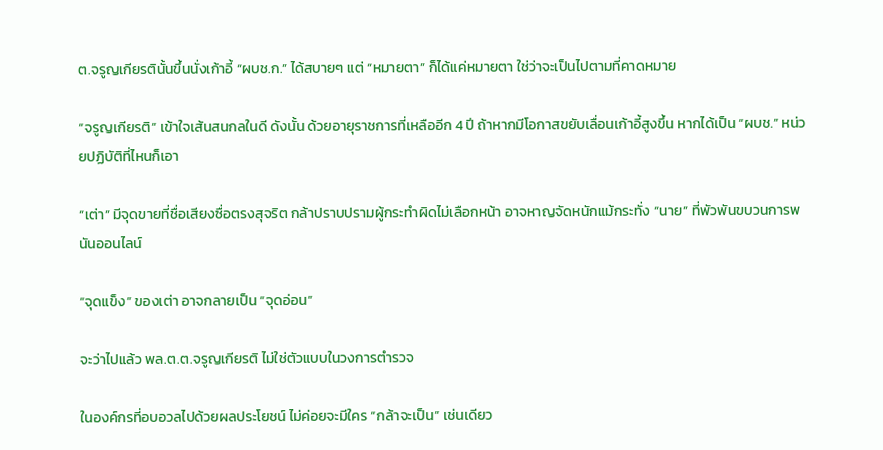ต.จรูญเกียรตินั้นขึ้นนั่งเก้าอี้ “ผบช.ก.” ได้สบายๆ แต่ “หมายตา” ก็ได้แค่หมายตา ใช่ว่าจะเป็นไปตามที่คาดหมาย

“จรูญเกียรติ” เข้าใจเส้นสนกลในดี ดังนั้น ด้วยอายุราชการที่เหลืออีก 4 ปี ถ้าหากมีโอกาสขยับเลื่อนเก้าอี้สูงขึ้น หากได้เป็น “ผบช.” หน่วยปฏิบัติที่ไหนก็เอา

“เต่า” มีจุดขายที่ชื่อเสียงซื่อตรงสุจริต กล้าปราบปรามผู้กระทำผิดไม่เลือกหน้า อาจหาญจัดหนักแม้กระทั่ง “นาย” ที่พัวพันขบวนการพนันออนไลน์

“จุดแข็ง” ของเต่า อาจกลายเป็น “จุดอ่อน”

จะว่าไปแล้ว พล.ต.ต.จรูญเกียรติ ไม่ใช่ตัวแบบในวงการตำรวจ

ในองค์กรที่อบอวลไปด้วยผลประโยชน์ ไม่ค่อยจะมีใคร “กล้าจะเป็น” เช่นเดียว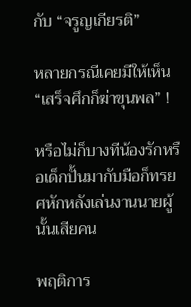กับ “จรูญเกียรติ”

หลายกรณีเคยมีให้เห็น “เสร็จศึกก็ฆ่าขุนพล” !

หรือไม่ก็บางทีน้องรักหรือเด็กปั้นมากับมือก็ทรยศหักหลังเล่นงานนายผู้นั้นเสียคน

พฤติการ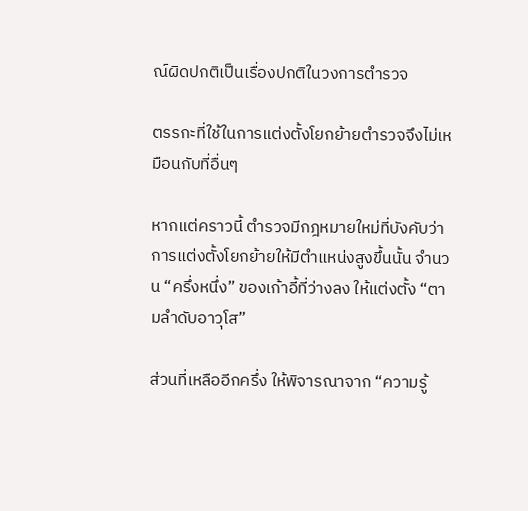ณ์ผิดปกติเป็นเรื่องปกติในวงการตำรวจ

ตรรกะที่ใช้ในการแต่งตั้งโยกย้ายตำรวจจึงไม่เหมือนกับที่อื่นๆ

หากแต่คราวนี้ ตำรวจมีกฎหมายใหม่ที่บังคับว่า การแต่งตั้งโยกย้ายให้มีตำแหน่งสูงขึ้นนั้น จำนวน “ครึ่งหนึ่ง” ของเก้าอี้ที่ว่างลง ให้แต่งตั้ง “ตามลำดับอาวุโส”

ส่วนที่เหลืออีกครึ่ง ให้พิจารณาจาก “ความรู้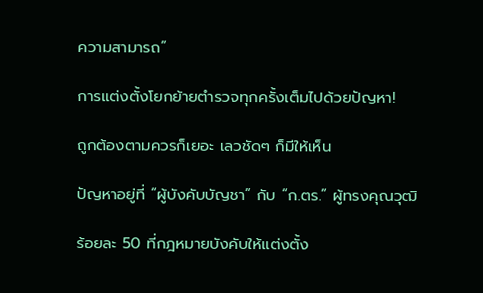ความสามารถ”

การแต่งตั้งโยกย้ายตำรวจทุกครั้งเต็มไปด้วยปัญหา!

ถูกต้องตามควรก็เยอะ เลวชัดๆ ก็มีให้เห็น

ปัญหาอยู่ที่ “ผู้บังคับบัญชา” กับ “ก.ตร.” ผู้ทรงคุณวุฒิ

ร้อยละ 50 ที่กฎหมายบังคับให้แต่งตั้ง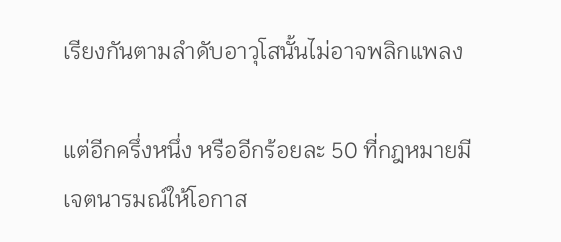เรียงกันตามลำดับอาวุโสนั้นไม่อาจพลิกแพลง

แต่อีกครึ่งหนึ่ง หรืออีกร้อยละ 50 ที่กฎหมายมีเจตนารมณ์ให้โอกาส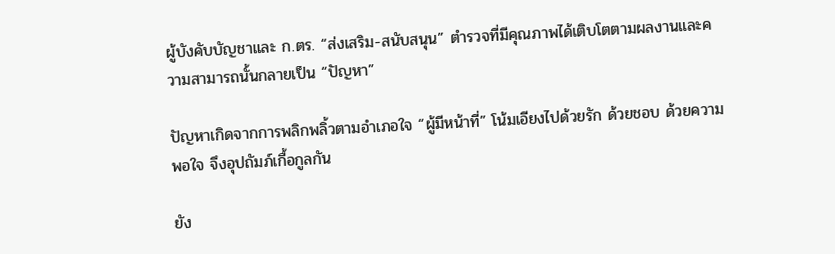ผู้บังคับบัญชาและ ก.ตร. “ส่งเสริม-สนับสนุน” ตำรวจที่มีคุณภาพได้เติบโตตามผลงานและความสามารถนั้นกลายเป็น “ปัญหา”

ปัญหาเกิดจากการพลิกพลิ้วตามอำเภอใจ “ผู้มีหน้าที่” โน้มเอียงไปด้วยรัก ด้วยชอบ ด้วยความพอใจ จึงอุปถัมภ์เกื้อกูลกัน

ยัง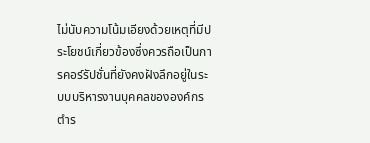ไม่นับความโน้มเอียงด้วยเหตุที่มีประโยชน์เกี่ยวข้องซึ่งควรถือเป็นการคอร์รัปชั่นที่ยังคงฝังลึกอยู่ในระบบบริหารงานบุคคลขององค์กรตำร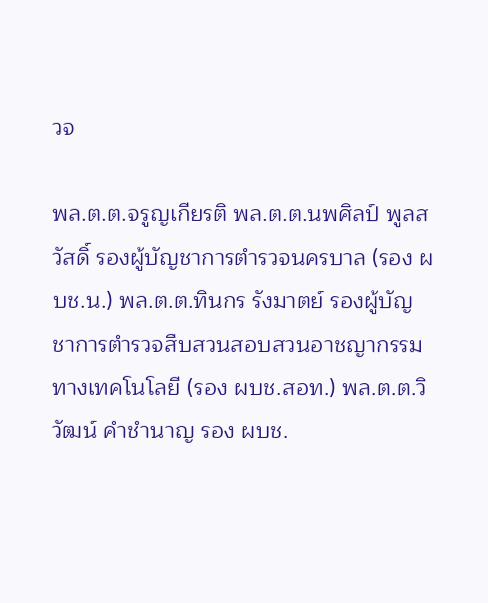วจ

พล.ต.ต.จรูญเกียรติ พล.ต.ต.นพศิลป์ พูลสวัสดิ์ รองผู้บัญชาการตำรวจนครบาล (รอง ผบช.น.) พล.ต.ต.ทินกร รังมาตย์ รองผู้บัญชาการตำรวจสืบสวนสอบสวนอาชญากรรมทางเทคโนโลยี (รอง ผบช.สอท.) พล.ต.ต.วิวัฒน์ คำชำนาญ รอง ผบช.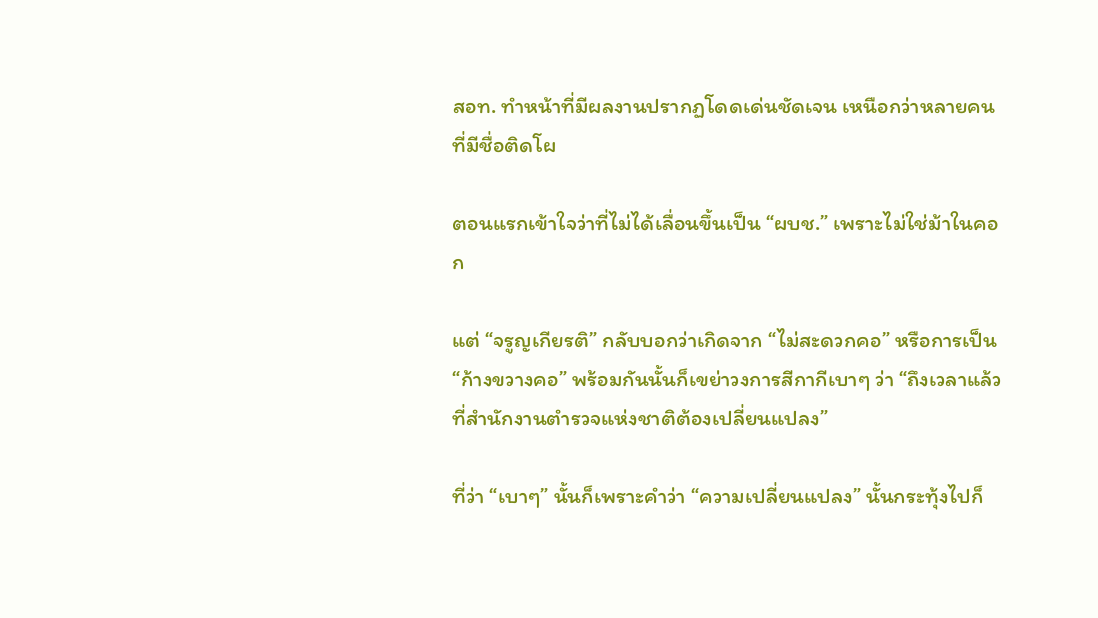สอท. ทำหน้าที่มีผลงานปรากฏโดดเด่นชัดเจน เหนือกว่าหลายคนที่มีชื่อติดโผ

ตอนแรกเข้าใจว่าที่ไม่ได้เลื่อนขึ้นเป็น “ผบช.” เพราะไม่ใช่ม้าในคอก

แต่ “จรูญเกียรติ” กลับบอกว่าเกิดจาก “ไม่สะดวกคอ” หรือการเป็น “ก้างขวางคอ” พร้อมกันนั้นก็เขย่าวงการสีกากีเบาๆ ว่า “ถึงเวลาแล้วที่สำนักงานตำรวจแห่งชาติต้องเปลี่ยนแปลง”

ที่ว่า “เบาๆ” นั้นก็เพราะคำว่า “ความเปลี่ยนแปลง” นั้นกระทุ้งไปก็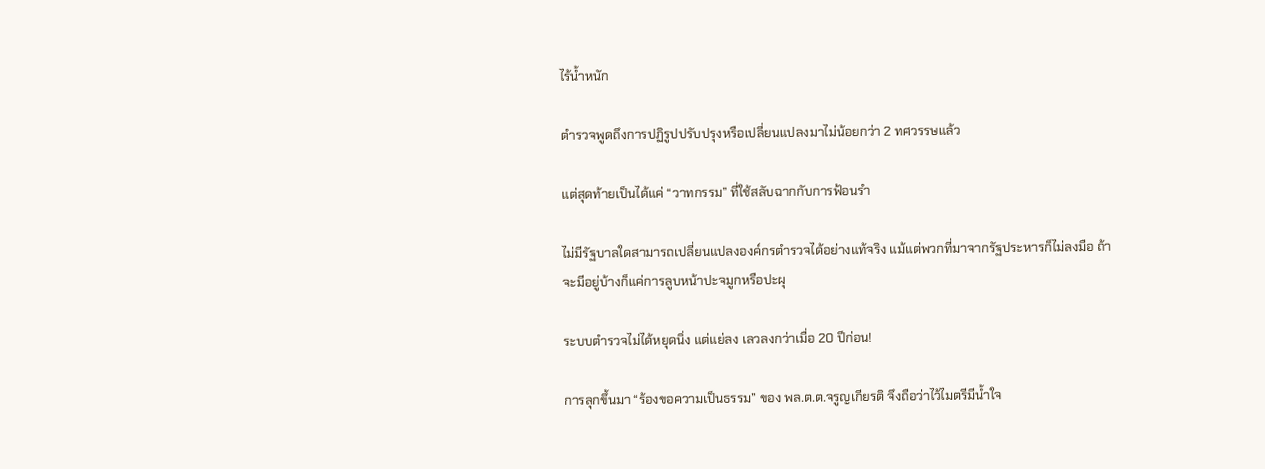ไร้น้ำหนัก

ตำรวจพูดถึงการปฏิรูปปรับปรุงหรือเปลี่ยนแปลงมาไม่น้อยกว่า 2 ทศวรรษแล้ว

แต่สุดท้ายเป็นได้แค่ “วาทกรรม” ที่ใช้สลับฉากกับการฟ้อนรำ

ไม่มีรัฐบาลใดสามารถเปลี่ยนแปลงองค์กรตำรวจได้อย่างแท้จริง แม้แต่พวกที่มาจากรัฐประหารก็ไม่ลงมือ ถ้าจะมีอยู่บ้างก็แค่การลูบหน้าปะจมูกหรือปะผุ

ระบบตำรวจไม่ได้หยุดนิ่ง แต่แย่ลง เลวลงกว่าเมื่อ 20 ปีก่อน!

การลุกขึ้นมา “ร้องขอความเป็นธรรม” ของ พล.ต.ต.จรูญเกียรติ จึงถือว่าไว้ไมตรีมีน้ำใจ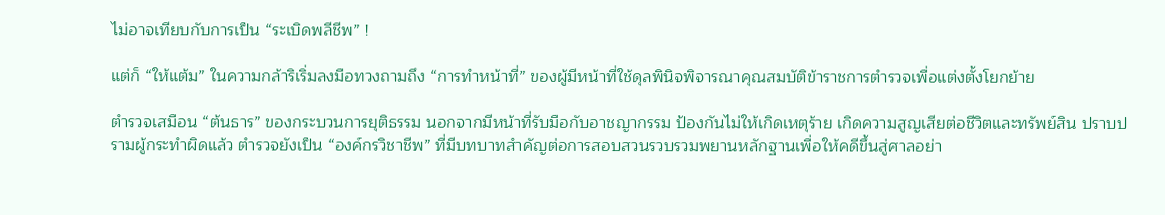ไม่อาจเทียบกับการเป็น “ระเบิดพลีชีพ” !

แต่ก็ “ให้แต้ม” ในความกล้าริเริ่มลงมือทวงถามถึง “การทำหน้าที่” ของผู้มีหน้าที่ใช้ดุลพินิจพิจารณาคุณสมบัติข้าราชการตำรวจเพื่อแต่งตั้งโยกย้าย

ตำรวจเสมือน “ต้นธาร” ของกระบวนการยุติธรรม นอกจากมีหน้าที่รับมือกับอาชญากรรม ป้องกันไม่ให้เกิดเหตุร้าย เกิดความสูญเสียต่อชีวิตและทรัพย์สิน ปราบปรามผู้กระทำผิดแล้ว ตำรวจยังเป็น “องค์กรวิชาชีพ” ที่มีบทบาทสำคัญต่อการสอบสวนรวบรวมพยานหลักฐานเพื่อให้คดีขึ้นสู่ศาลอย่า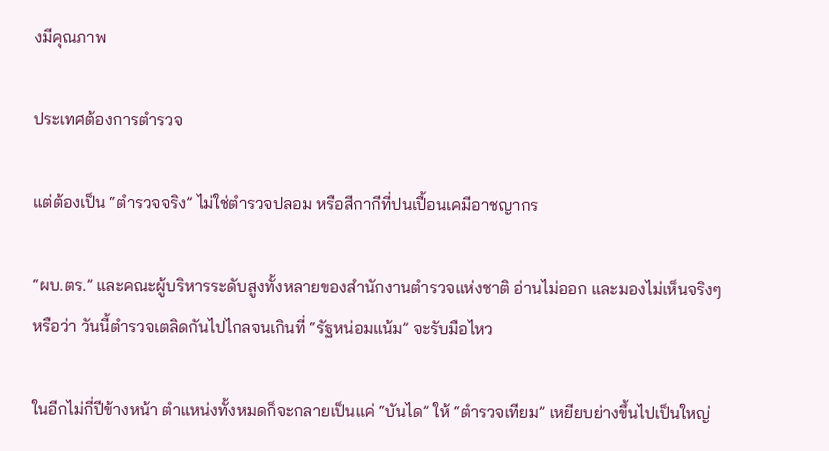งมีคุณภาพ

ประเทศต้องการตำรวจ

แต่ต้องเป็น “ตำรวจจริง” ไม่ใช่ตำรวจปลอม หรือสีกากีที่ปนเปื้อนเคมีอาชญากร

“ผบ.ตร.” และคณะผู้บริหารระดับสูงทั้งหลายของสำนักงานตำรวจแห่งชาติ อ่านไม่ออก และมองไม่เห็นจริงๆ หรือว่า วันนี้ตำรวจเตลิดกันไปไกลจนเกินที่ “รัฐหน่อมแน้ม” จะรับมือไหว

ในอีกไม่กี่ปีข้างหน้า ตำแหน่งทั้งหมดก็จะกลายเป็นแค่ “บันได” ให้ “ตำรวจเทียม” เหยียบย่างขึ้นไปเป็นใหญ่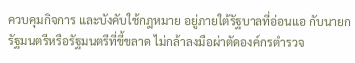ควบคุมกิจการ และบังคับใช้กฎหมาย อยู่ภายใต้รัฐบาลที่อ่อนแอ กับนายกรัฐมนตรีหรือรัฐมนตรีที่ขี้ขลาด ไม่กล้าลงมือผ่าตัดองค์กรตำรวจ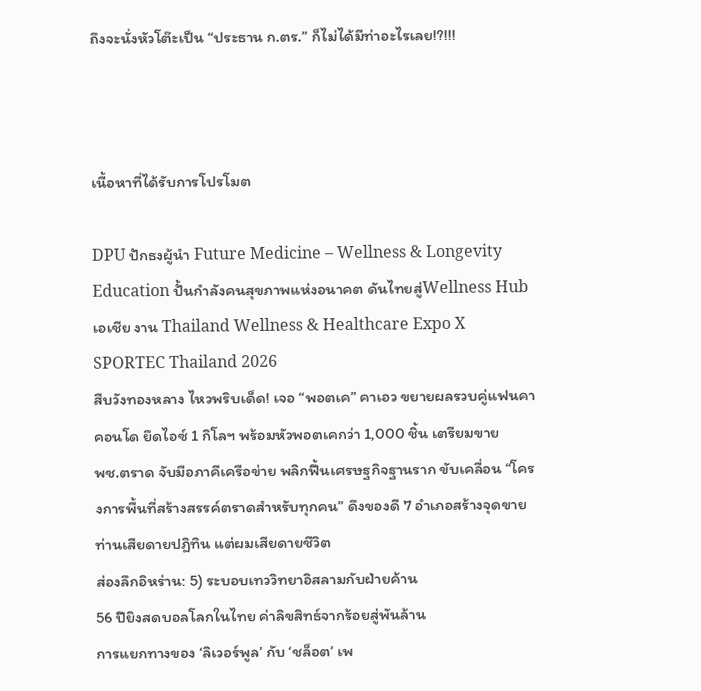ถึงจะนั่งหัวโต๊ะเป็น “ประธาน ก.ตร.” ก็ไม่ได้มีท่าอะไรเลย!?!!!



เนื้อหาที่ได้รับการโปรโมต

DPU ปักธงผู้นำ Future Medicine – Wellness & Longevity Education ปั้นกำลังคนสุขภาพแห่งอนาคต ดันไทยสู่Wellness Hubเอเชีย งาน Thailand Wellness & Healthcare Expo X SPORTEC Thailand 2026
สืบวังทองหลาง ไหวพริบเด็ด! เจอ “พอตเค” คาเอว ขยายผลรวบคู่แฟนคาคอนโด ยึดไอซ์ 1 กิโลฯ พร้อมหัวพอตเคกว่า 1,000 ชิ้น เตรียมขาย
พช.ตราด จับมือภาคีเครือข่าย พลิกฟื้นเศรษฐกิจฐานราก ขับเคลื่อน “โครงการพื้นที่สร้างสรรค์ตราดสำหรับทุกคน” ดึงของดี 7 อำเภอสร้างจุดขาย
ท่านเสียดายปฏิทิน แต่ผมเสียดายชีวิต
ส่องลึกอิหร่าน: 5) ระบอบเทววิทยาอิสลามกับฝ่ายค้าน
56 ปียิงสดบอลโลกในไทย ค่าลิขสิทธ์จากร้อยสู่พันล้าน
การแยกทางของ ‘ลิเวอร์พูล’ กับ ‘ชล็อต’ เพ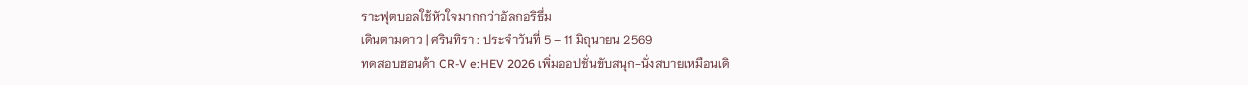ราะฟุตบอลใช้หัวใจมากกว่าอัลกอริธึ่ม
เดินตามดาว | ศรินทิรา : ประจำวันที่ 5 – 11 มิถุนายน 2569
ทดสอบฮอนด้า CR-V e:HEV 2026 เพิ่มออปชั่นขับสนุก-นั่งสบายเหมือนเดิ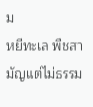ม
หยีทะเล พืชสามัญแต่ไม่ธรรม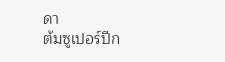ดา
ต้มซูเปอร์ปีก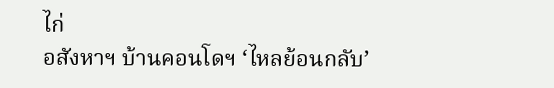ไก่
อสังหาฯ บ้านคอนโดฯ ‘ไหลย้อนกลับ’